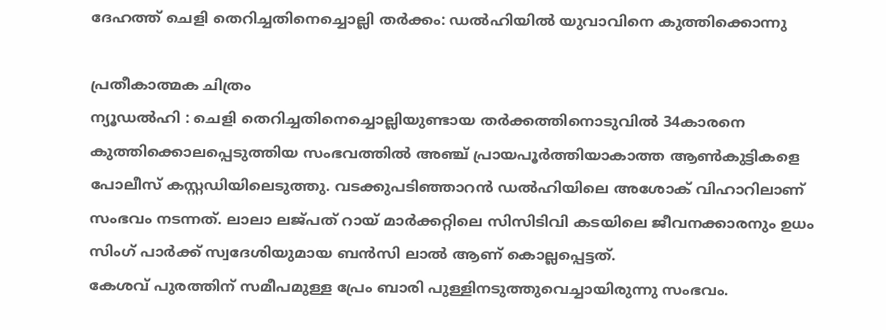ദേഹത്ത് ചെളി തെറിച്ചതിനെച്ചൊല്ലി തർക്കം: ഡൽഹിയിൽ യുവാവിനെ കുത്തിക്കൊന്നു

പ്രതീകാത്മക ചിത്രം
ന്യൂഡൽഹി : ചെളി തെറിച്ചതിനെച്ചൊല്ലിയുണ്ടായ തർക്കത്തിനൊടുവിൽ 34കാരനെ കുത്തിക്കൊലപ്പെടുത്തിയ സംഭവത്തിൽ അഞ്ച് പ്രായപൂർത്തിയാകാത്ത ആൺകുട്ടികളെ പോലീസ് കസ്റ്റഡിയിലെടുത്തു. വടക്കുപടിഞ്ഞാറൻ ഡൽഹിയിലെ അശോക് വിഹാറിലാണ് സംഭവം നടന്നത്. ലാലാ ലജ്പത് റായ് മാർക്കറ്റിലെ സിസിടിവി കടയിലെ ജീവനക്കാരനും ഉധം സിംഗ് പാർക്ക് സ്വദേശിയുമായ ബൻസി ലാൽ ആണ് കൊല്ലപ്പെട്ടത്.
കേശവ് പുരത്തിന് സമീപമുള്ള പ്രേം ബാരി പുള്ളിനടുത്തുവെച്ചായിരുന്നു സംഭവം.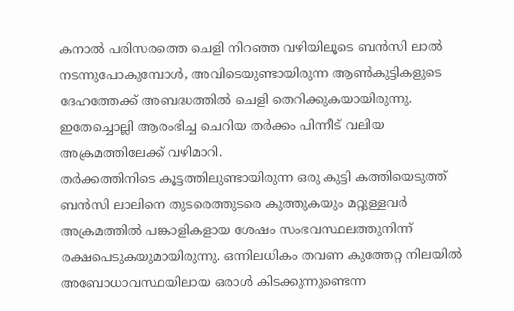കനാൽ പരിസരത്തെ ചെളി നിറഞ്ഞ വഴിയിലൂടെ ബൻസി ലാൽ നടന്നുപോകുമ്പോൾ, അവിടെയുണ്ടായിരുന്ന ആൺകുട്ടികളുടെ ദേഹത്തേക്ക് അബദ്ധത്തിൽ ചെളി തെറിക്കുകയായിരുന്നു. ഇതേച്ചൊല്ലി ആരംഭിച്ച ചെറിയ തർക്കം പിന്നീട് വലിയ അക്രമത്തിലേക്ക് വഴിമാറി.
തർക്കത്തിനിടെ കൂട്ടത്തിലുണ്ടായിരുന്ന ഒരു കുട്ടി കത്തിയെടുത്ത് ബൻസി ലാലിനെ തുടരെത്തുടരെ കുത്തുകയും മറ്റുള്ളവർ അക്രമത്തിൽ പങ്കാളികളായ ശേഷം സംഭവസ്ഥലത്തുനിന്ന് രക്ഷപെടുകയുമായിരുന്നു. ഒന്നിലധികം തവണ കുത്തേറ്റ നിലയിൽ അബോധാവസ്ഥയിലായ ഒരാൾ കിടക്കുന്നുണ്ടെന്ന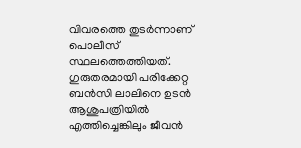വിവരത്തെ തുടർന്നാണ് പൊലീസ് സ്ഥലത്തെത്തിയത്.
ഗുരുതരമായി പരിക്കേറ്റ ബൻസി ലാലിനെ ഉടൻ ആശുപത്രിയിൽ എത്തിച്ചെങ്കിലും ജീവൻ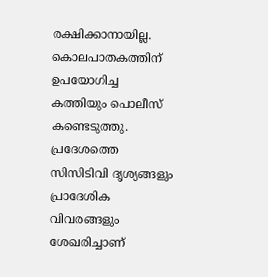രക്ഷിക്കാനായില്ല. കൊലപാതകത്തിന് ഉപയോഗിച്ച കത്തിയും പൊലീസ് കണ്ടെടുത്തു. പ്രദേശത്തെ സിസിടിവി ദൃശ്യങ്ങളും പ്രാദേശിക വിവരങ്ങളും ശേഖരിച്ചാണ്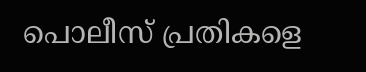പൊലീസ് പ്രതികളെ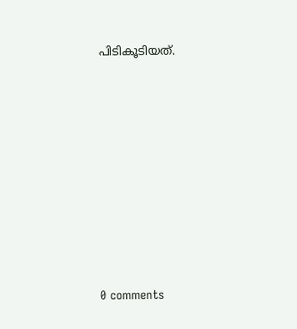പിടികൂടിയത്.










0 comments